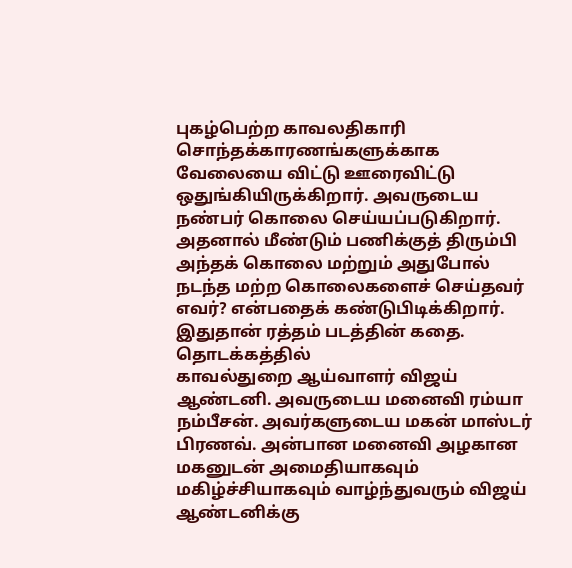புகழ்பெற்ற காவலதிகாரி சொந்தக்காரணங்களுக்காக வேலையை விட்டு ஊரைவிட்டு ஒதுங்கியிருக்கிறார். அவருடைய நண்பர் கொலை செய்யப்படுகிறார். அதனால் மீண்டும் பணிக்குத் திரும்பி அந்தக் கொலை மற்றும் அதுபோல் நடந்த மற்ற கொலைகளைச் செய்தவர் எவர்? என்பதைக் கண்டுபிடிக்கிறார். இதுதான் ரத்தம் படத்தின் கதை. தொடக்கத்தில்
காவல்துறை ஆய்வாளர் விஜய் ஆண்டனி. அவருடைய மனைவி ரம்யா நம்பீசன். அவர்களுடைய மகன் மாஸ்டர் பிரணவ். அன்பான மனைவி அழகான மகனுடன் அமைதியாகவும் மகிழ்ச்சியாகவும் வாழ்ந்துவரும் விஜய் ஆண்டனிக்கு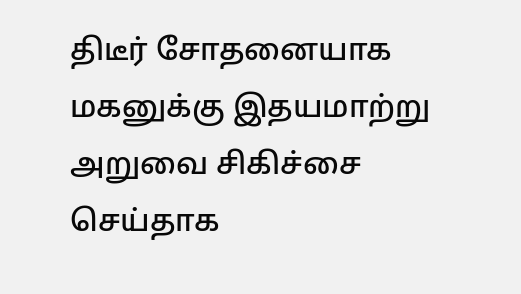திடீர் சோதனையாக மகனுக்கு இதயமாற்று அறுவை சிகிச்சை செய்தாக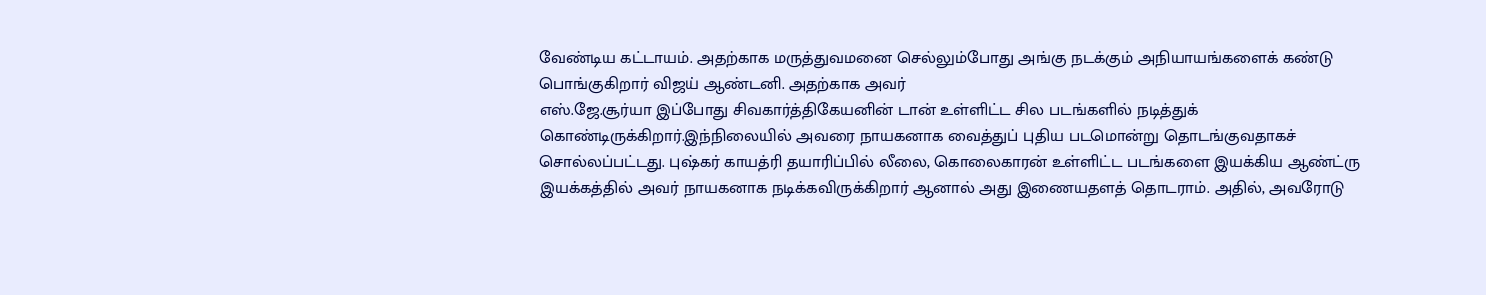வேண்டிய கட்டாயம். அதற்காக மருத்துவமனை செல்லும்போது அங்கு நடக்கும் அநியாயங்களைக் கண்டு பொங்குகிறார் விஜய் ஆண்டனி. அதற்காக அவர்
எஸ்.ஜே.சூர்யா இப்போது சிவகார்த்திகேயனின் டான் உள்ளிட்ட சில படங்களில் நடித்துக் கொண்டிருக்கிறார்.இந்நிலையில் அவரை நாயகனாக வைத்துப் புதிய படமொன்று தொடங்குவதாகச் சொல்லப்பட்டது. புஷ்கர் காயத்ரி தயாரிப்பில் லீலை, கொலைகாரன் உள்ளிட்ட படங்களை இயக்கிய ஆண்ட்ரு இயக்கத்தில் அவர் நாயகனாக நடிக்கவிருக்கிறார் ஆனால் அது இணையதளத் தொடராம். அதில், அவரோடு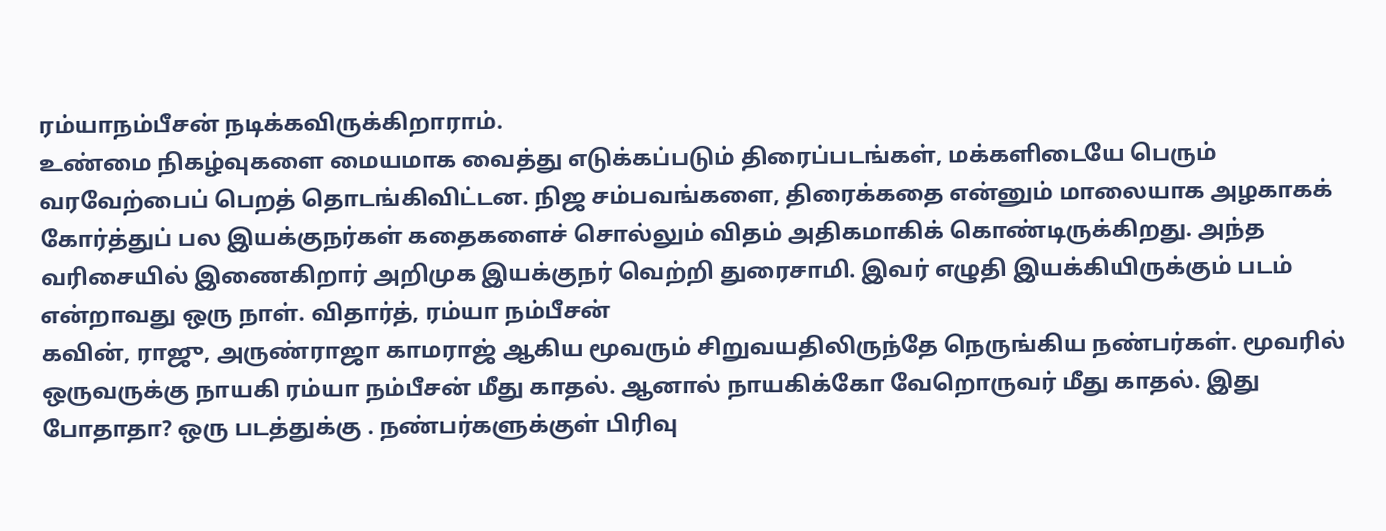ரம்யாநம்பீசன் நடிக்கவிருக்கிறாராம்.
உண்மை நிகழ்வுகளை மையமாக வைத்து எடுக்கப்படும் திரைப்படங்கள், மக்களிடையே பெரும் வரவேற்பைப் பெறத் தொடங்கிவிட்டன. நிஜ சம்பவங்களை, திரைக்கதை என்னும் மாலையாக அழகாகக் கோர்த்துப் பல இயக்குநர்கள் கதைகளைச் சொல்லும் விதம் அதிகமாகிக் கொண்டிருக்கிறது. அந்த வரிசையில் இணைகிறார் அறிமுக இயக்குநர் வெற்றி துரைசாமி. இவர் எழுதி இயக்கியிருக்கும் படம் என்றாவது ஒரு நாள். விதார்த், ரம்யா நம்பீசன்
கவின், ராஜு, அருண்ராஜா காமராஜ் ஆகிய மூவரும் சிறுவயதிலிருந்தே நெருங்கிய நண்பர்கள். மூவரில் ஒருவருக்கு நாயகி ரம்யா நம்பீசன் மீது காதல். ஆனால் நாயகிக்கோ வேறொருவர் மீது காதல். இது போதாதா? ஒரு படத்துக்கு . நண்பர்களுக்குள் பிரிவு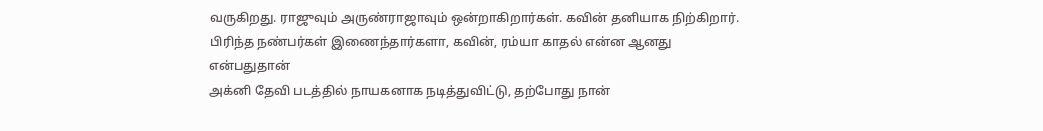வருகிறது. ராஜுவும் அருண்ராஜாவும் ஒன்றாகிறார்கள். கவின் தனியாக நிற்கிறார். பிரிந்த நண்பர்கள் இணைந்தார்களா, கவின், ரம்யா காதல் என்ன ஆனது என்பதுதான்
அக்னி தேவி படத்தில் நாயகனாக நடித்துவிட்டு, தற்போது நான்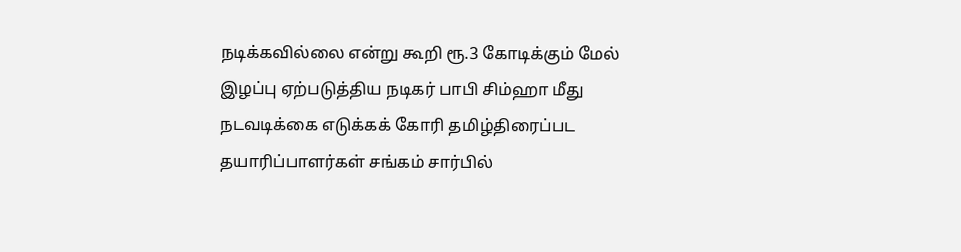நடிக்கவில்லை என்று கூறி ரூ.3 கோடிக்கும் மேல் இழப்பு ஏற்படுத்திய நடிகர் பாபி சிம்ஹா மீது நடவடிக்கை எடுக்கக் கோரி தமிழ்திரைப்பட தயாரிப்பாளர்கள் சங்கம் சார்பில்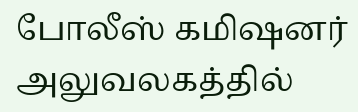போலீஸ் கமிஷனர் அலுவலகத்தில்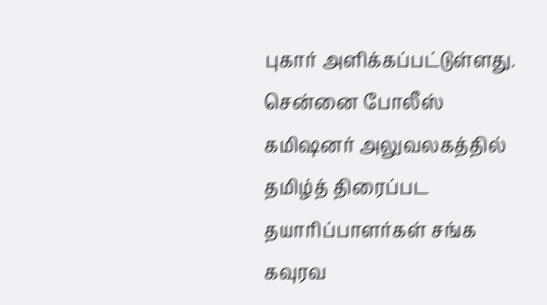புகார் அளிக்கப்பட்டுள்ளது. சென்னை போலீஸ் கமிஷனர் அலுவலகத்தில் தமிழ்த் திரைப்பட தயாரிப்பாளர்கள் சங்க கவுரவ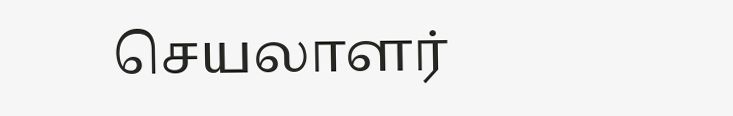செயலாளர்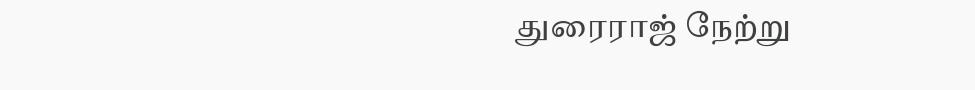துரைராஜ் நேற்று